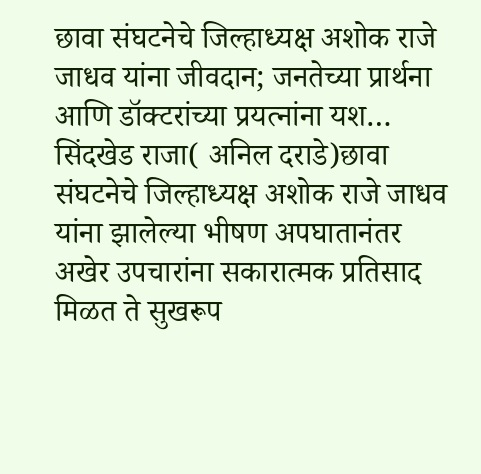छावा संघटनेचे जिल्हाध्यक्ष अशोक राजे जाधव यांना जीवदान; जनतेच्या प्रार्थना आणि डॉक्टरांच्या प्रयत्नांना यश…
सिंदखेड राजा( अनिल दराडे)छावा संघटनेचे जिल्हाध्यक्ष अशोक राजे जाधव यांना झालेल्या भीषण अपघातानंतर अखेर उपचारांना सकारात्मक प्रतिसाद मिळत ते सुखरूप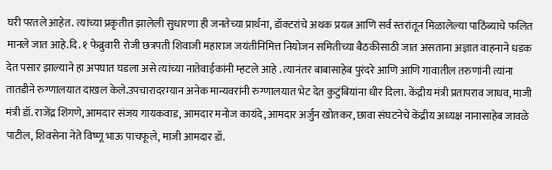घरी परतले आहेत. त्यांच्या प्रकृतीत झालेली सुधारणा ही जनतेच्या प्रार्थना, डॉक्टरांचे अथक प्रयत्न आणि सर्व स्तरांतून मिळालेल्या पाठिंब्याचे फलित मानले जात आहे.दि. १ फेब्रुवारी रोजी छत्रपती शिवाजी महाराज जयंतीनिमित्त नियोजन समितीच्या बैठकीसाठी जात असताना अज्ञात वाहनाने धडक देत पसार झाल्याने हा अपघात घडला असे त्यांच्या नातेवाईकांनी म्हटले आहे . त्यानंतर बाबासाहेब पुरंदरे आणि आणि गावातील तरुणांनी त्यांना तातडीने रुग्णालयात दाखल केले.उपचारादरम्यान अनेक मान्यवरांनी रुग्णालयात भेट देत कुटुंबियांना धीर दिला. केंद्रीय मंत्री प्रतापराव जाधव, माजी मंत्री डॉ. राजेंद्र शिंगणे, आमदार संजय गायकवाड, आमदार मनोज कायंदे, आमदार अर्जुन खोतकर, छावा संघटनेचे केंद्रीय अध्यक्ष नानासाहेब जावळे पाटील, शिवसेना नेते विष्णू भाऊ पाचफूले, माजी आमदार डॉ.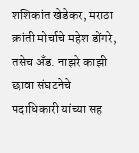शशिकांत खेडेकर, मराठा क्रांती मोर्चाचे महेश डोंगरे, तसेच अँड. नाझरे काझी छावा संघटनेचे पदाधिकारी यांच्या सह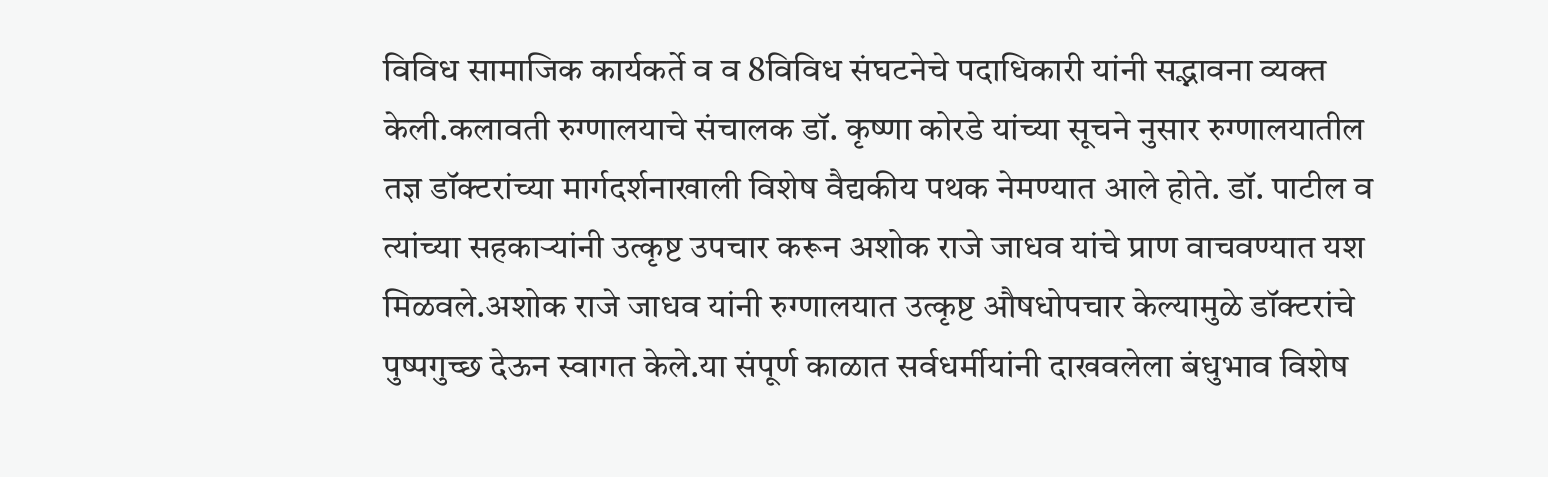विविध सामाजिक कार्यकर्ते व व 8विविध संघटनेचे पदाधिकारी यांनी सद्भावना व्यक्त केली.कलावती रुग्णालयाचे संचालक डॉ. कृष्णा कोरडे यांच्या सूचने नुसार रुग्णालयातील तज्ञ डॉक्टरांच्या मार्गदर्शनाखाली विशेष वैद्यकीय पथक नेमण्यात आले होते. डॉ. पाटील व त्यांच्या सहकाऱ्यांनी उत्कृष्ट उपचार करून अशोक राजे जाधव यांचे प्राण वाचवण्यात यश मिळवले.अशोक राजे जाधव यांनी रुग्णालयात उत्कृष्ट औषधोपचार केल्यामुळे डॉक्टरांचे पुष्पगुच्छ देऊन स्वागत केले.या संपूर्ण काळात सर्वधर्मीयांनी दाखवलेला बंधुभाव विशेष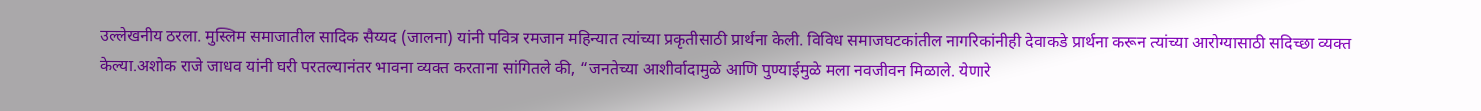उल्लेखनीय ठरला. मुस्लिम समाजातील सादिक सैय्यद (जालना) यांनी पवित्र रमजान महिन्यात त्यांच्या प्रकृतीसाठी प्रार्थना केली. विविध समाजघटकांतील नागरिकांनीही देवाकडे प्रार्थना करून त्यांच्या आरोग्यासाठी सदिच्छा व्यक्त केल्या.अशोक राजे जाधव यांनी घरी परतल्यानंतर भावना व्यक्त करताना सांगितले की, “जनतेच्या आशीर्वादामुळे आणि पुण्याईमुळे मला नवजीवन मिळाले. येणारे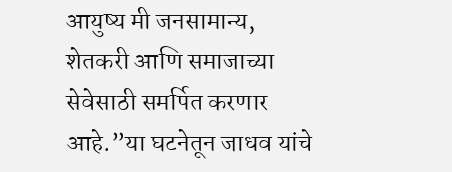आयुष्य मी जनसामान्य, शेतकरी आणि समाजाच्या सेवेसाठी समर्पित करणार आहे.”या घटनेतून जाधव यांचे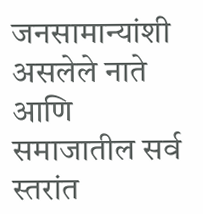जनसामान्यांशी असलेले नाते आणि समाजातील सर्व स्तरांत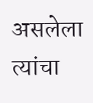असलेला त्यांचा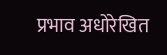प्रभाव अधोरेखित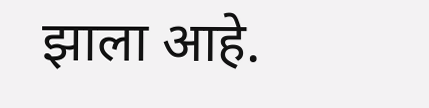झाला आहे.